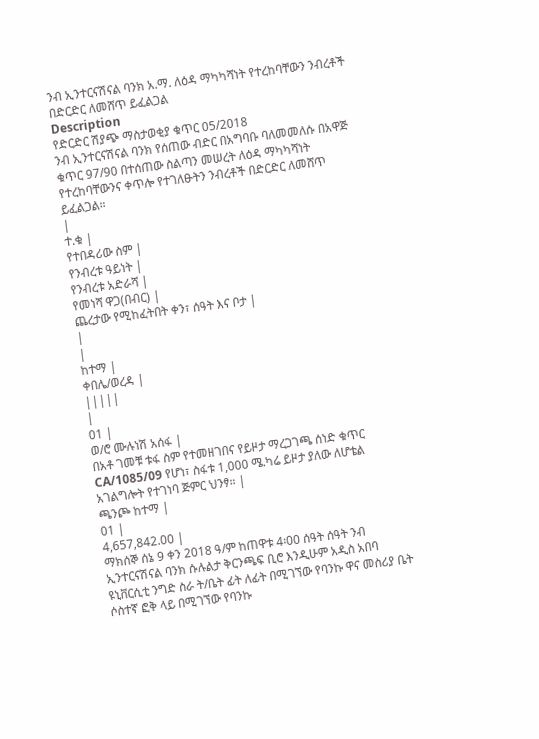ንብ ኢንተርናሽናል ባንክ አ.ማ. ለዕዳ ማካካሻነት የተረከባቸውን ንብረቶች በድርድር ለመሸጥ ይፈልጋል
Description
የድርድር ሽያጭ ማስታወቂያ ቁጥር 05/2018
ንብ ኢንተርናሽናል ባንክ የሰጠው ብድር በአግባቡ ባለመመለሱ በአዋጅ ቁጥር 97/90 በተሰጠው ስልጣን መሠረት ለዕዳ ማካካሻነት የተረከባቸውንና ቀጥሎ የተገለፁትን ንብረቶች በድርድር ለመሸጥ ይፈልጋል።
|
ተ.ቁ |
የተበዳሪው ስም |
የንብረቱ ዓይነት |
የንብረቱ አድራሻ |
የመነሻ ዋጋ(በብር) |
ጨረታው የሚከፈትበት ቀን፣ ሰዓት እና ቦታ |
|
|
ከተማ |
ቀበሌ/ወረዳ |
|||||
|
01 |
ወ/ሮ ሙሉነሽ አሰፋ |
በአቶ ገመቹ ቱፋ ስም የተመዘገበና የይዞታ ማረጋገጫ ሰነድ ቁጥር CA/1085/09 የሆነ፣ ስፋቱ 1,000 ሜ.ካሬ ይዞታ ያለው ለሆቴል አገልግሎት የተገነባ ጅምር ህንፃ። |
ጫንጮ ከተማ |
01 |
4,657,842.00 |
ማክሰኞ ሰኔ 9 ቀን 2018 ዓ/ም ከጠዋቱ 4፡00 ሰዓት ሰዓት ንብ ኢንተርናሽናል ባንክ ሱሉልታ ቅርንጫፍ ቢሮ እንዲሁም አዲስ አበባ ዩኒቨርሲቲ ንግድ ስራ ት/ቤት ፊት ለፊት በሚገኘው የባንኩ ዋና መስሪያ ቤት ሶስተኛ ፎቅ ላይ በሚገኘው የባንኩ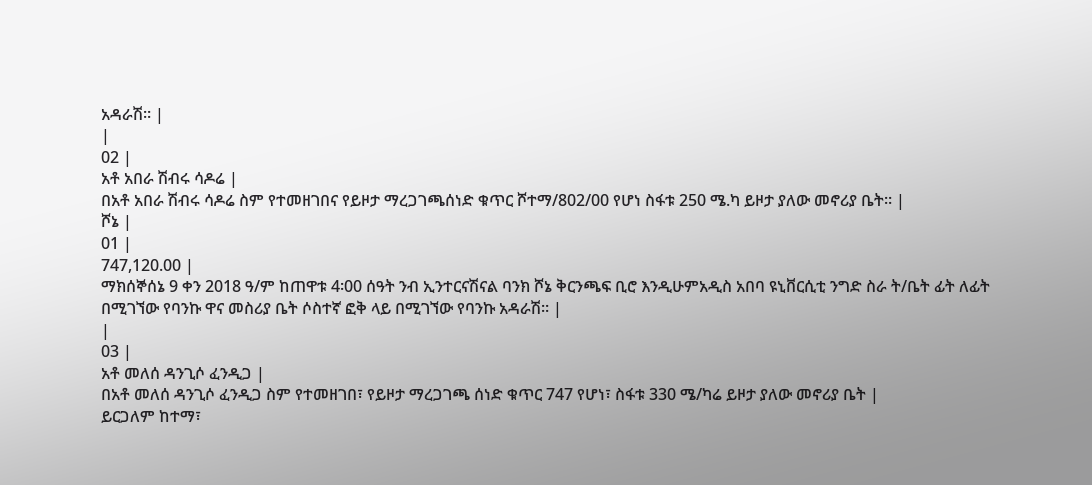አዳራሽ። |
|
02 |
አቶ አበራ ሽብሩ ሳዶሬ |
በአቶ አበራ ሽብሩ ሳዶሬ ስም የተመዘገበና የይዞታ ማረጋገጫሰነድ ቁጥር ሾተማ/802/00 የሆነ ስፋቱ 250 ሜ.ካ ይዞታ ያለው መኖሪያ ቤት። |
ሾኔ |
01 |
747,120.00 |
ማክሰኞሰኔ 9 ቀን 2018 ዓ/ም ከጠዋቱ 4፡00 ሰዓት ንብ ኢንተርናሽናል ባንክ ሾኔ ቅርንጫፍ ቢሮ እንዲሁምአዲስ አበባ ዩኒቨርሲቲ ንግድ ስራ ት/ቤት ፊት ለፊት በሚገኘው የባንኩ ዋና መስሪያ ቤት ሶስተኛ ፎቅ ላይ በሚገኘው የባንኩ አዳራሽ። |
|
03 |
አቶ መለሰ ዳንጊሶ ፈንዲጋ |
በአቶ መለሰ ዳንጊሶ ፈንዲጋ ስም የተመዘገበ፣ የይዞታ ማረጋገጫ ሰነድ ቁጥር 747 የሆነ፣ ስፋቱ 330 ሜ/ካሬ ይዞታ ያለው መኖሪያ ቤት |
ይርጋለም ከተማ፣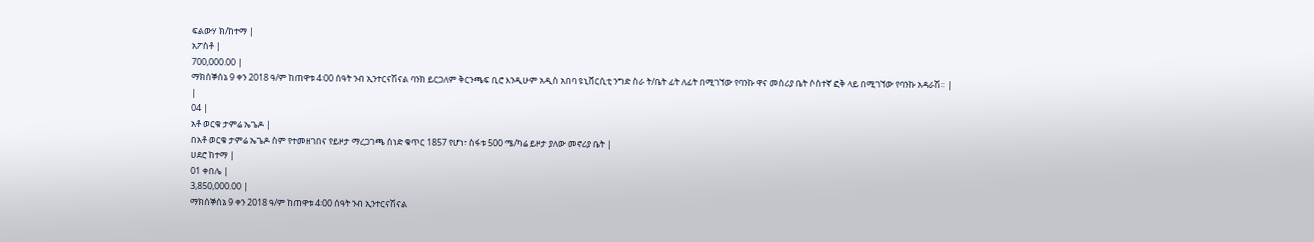ፍልውሃ ክ/ከተማ |
አፖስቶ |
700,000.00 |
ማክሰኞሰኔ 9 ቀን 2018 ዓ/ም ከጠዋቱ 4፡00 ሰዓት ንብ ኢንተርናሽናል ባንክ ይርጋለም ቅርንጫፍ ቢሮ እንዲሁም አዲስ አበባ ዩኒቨርሲቲ ንግድ ስራ ት/ቤት ፊት ለፊት በሚገኘው የባንኩ ዋና መስሪያ ቤት ሶስተኛ ፎቅ ላይ በሚገኘው የባንኩ አዳራሽ። |
|
04 |
አቶ ወርቁ ታምሬ ኤጌዶ |
በአቶ ወርቁ ታምሬ ኤጌዶ ስም የተመዘገበና የይዞታ ማረጋገጫ ሰነድ ቁጥር 1857 የሆነ፣ ስፋቱ 500 ሜ/ካሬ ይዞታ ያለው መኖሪያ ቤት |
ሀደሮ ከተማ |
01 ቀበሌ |
3,850,000.00 |
ማክሰኞሰኔ 9 ቀን 2018 ዓ/ም ከጠዋቱ 4፡00 ሰዓት ንብ ኢንተርናሽናል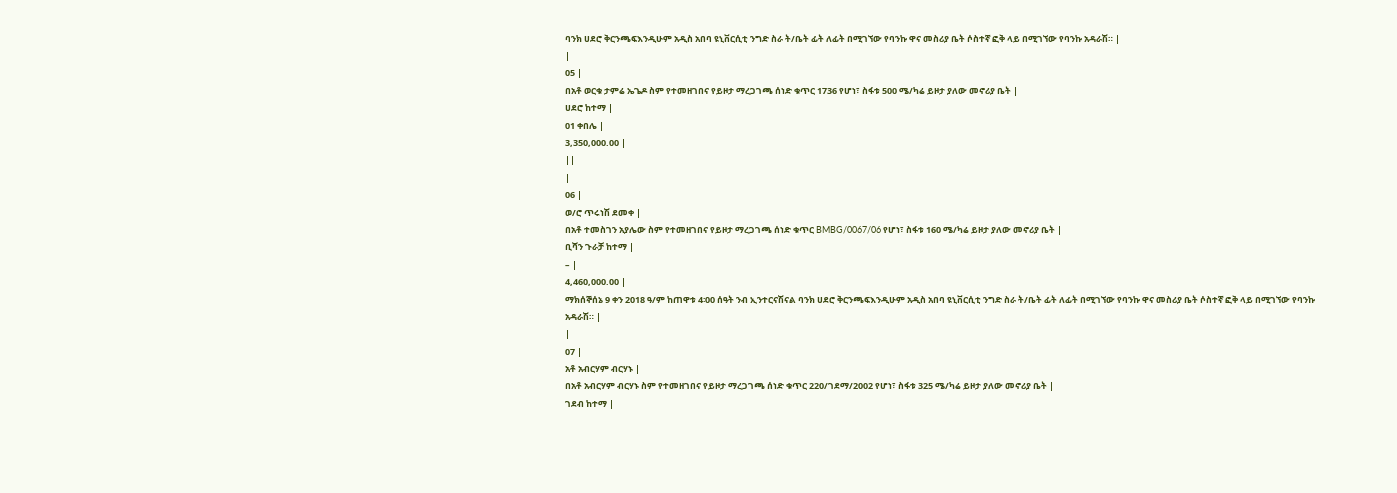ባንክ ሀደሮ ቅርንጫፍእንዲሁም አዲስ አበባ ዩኒቨርሲቲ ንግድ ስራ ት/ቤት ፊት ለፊት በሚገኘው የባንኩ ዋና መስሪያ ቤት ሶስተኛ ፎቅ ላይ በሚገኘው የባንኩ አዳራሽ። |
|
05 |
በአቶ ወርቁ ታምሬ ኤጌዶ ስም የተመዘገበና የይዞታ ማረጋገጫ ሰነድ ቁጥር 1736 የሆነ፣ ስፋቱ 500 ሜ/ካሬ ይዞታ ያለው መኖሪያ ቤት |
ሀደሮ ከተማ |
01 ቀበሌ |
3,350,000.00 |
||
|
06 |
ወ/ሮ ጥሩነሽ ደመቀ |
በአቶ ተመስገን አያሌው ስም የተመዘገበና የይዞታ ማረጋገጫ ሰነድ ቁጥር BMBG/0067/06 የሆነ፣ ስፋቱ 160 ሜ/ካሬ ይዞታ ያለው መኖሪያ ቤት |
ቢሻን ጉራቻ ከተማ |
– |
4,460,000.00 |
ማክሰኞሰኔ 9 ቀን 2018 ዓ/ም ከጠዋቱ 4፡00 ሰዓት ንብ ኢንተርናሽናል ባንክ ሀደሮ ቅርንጫፍእንዲሁም አዲስ አበባ ዩኒቨርሲቲ ንግድ ስራ ት/ቤት ፊት ለፊት በሚገኘው የባንኩ ዋና መስሪያ ቤት ሶስተኛ ፎቅ ላይ በሚገኘው የባንኩ አዳራሽ። |
|
07 |
አቶ አብርሃም ብርሃኑ |
በአቶ አብርሃም ብርሃኑ ስም የተመዘገበና የይዞታ ማረጋገጫ ሰነድ ቁጥር 220/ገደማ/2002 የሆነ፣ ስፋቱ 325 ሜ/ካሬ ይዞታ ያለው መኖሪያ ቤት |
ገደብ ከተማ |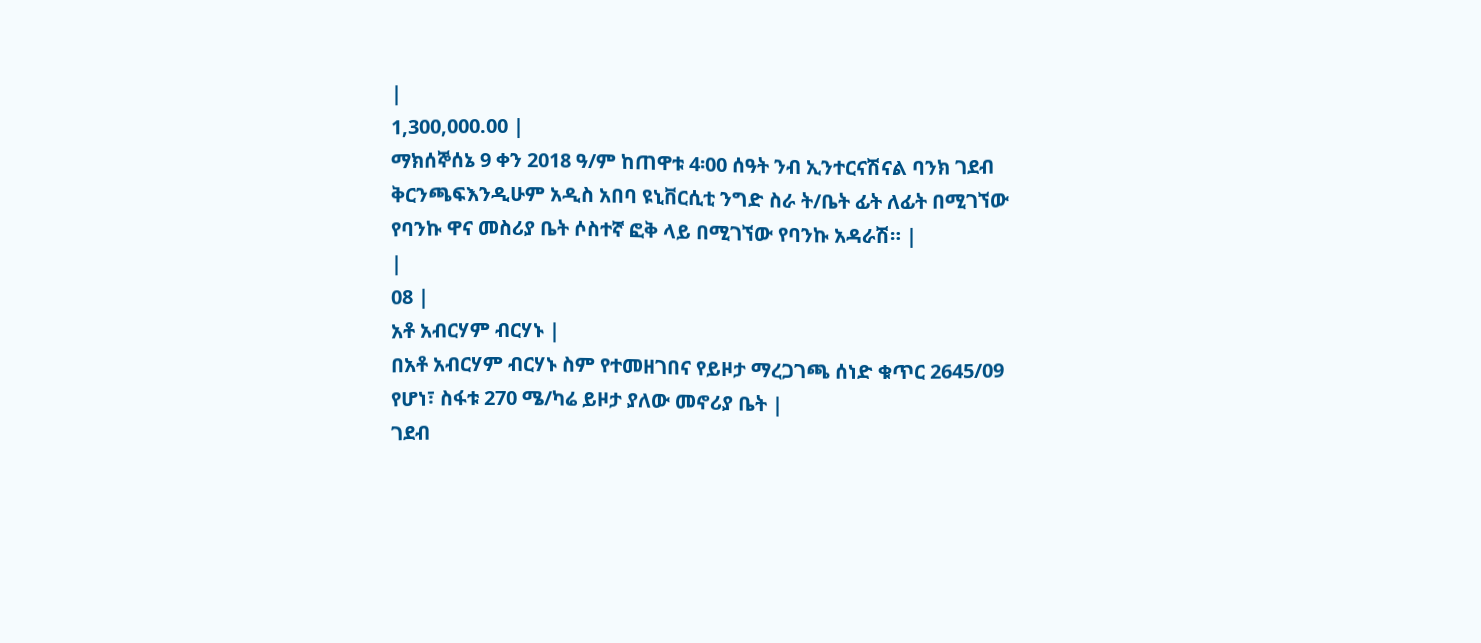|
1,300,000.00 |
ማክሰኞሰኔ 9 ቀን 2018 ዓ/ም ከጠዋቱ 4፡00 ሰዓት ንብ ኢንተርናሽናል ባንክ ገደብ ቅርንጫፍእንዲሁም አዲስ አበባ ዩኒቨርሲቲ ንግድ ስራ ት/ቤት ፊት ለፊት በሚገኘው የባንኩ ዋና መስሪያ ቤት ሶስተኛ ፎቅ ላይ በሚገኘው የባንኩ አዳራሽ። |
|
08 |
አቶ አብርሃም ብርሃኑ |
በአቶ አብርሃም ብርሃኑ ስም የተመዘገበና የይዞታ ማረጋገጫ ሰነድ ቁጥር 2645/09 የሆነ፣ ስፋቱ 270 ሜ/ካሬ ይዞታ ያለው መኖሪያ ቤት |
ገደብ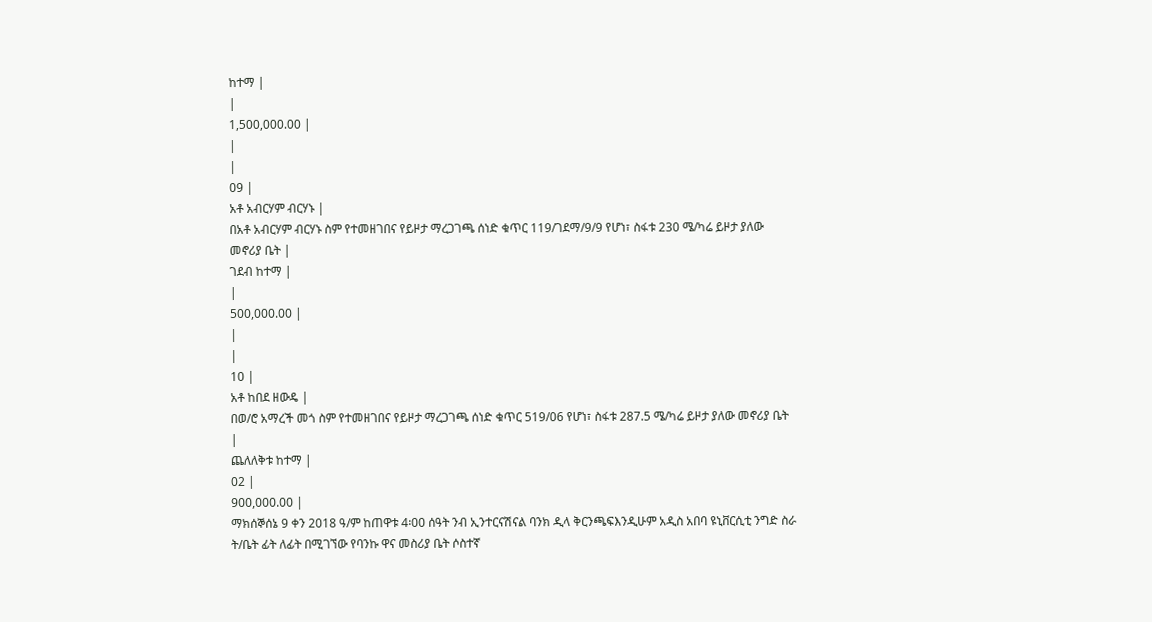ከተማ |
|
1,500,000.00 |
|
|
09 |
አቶ አብርሃም ብርሃኑ |
በአቶ አብርሃም ብርሃኑ ስም የተመዘገበና የይዞታ ማረጋገጫ ሰነድ ቁጥር 119/ገደማ/9/9 የሆነ፣ ስፋቱ 230 ሜ/ካሬ ይዞታ ያለው መኖሪያ ቤት |
ገደብ ከተማ |
|
500,000.00 |
|
|
10 |
አቶ ከበደ ዘውዴ |
በወ/ሮ አማረች መጎ ስም የተመዘገበና የይዞታ ማረጋገጫ ሰነድ ቁጥር 519/06 የሆነ፣ ስፋቱ 287.5 ሜ/ካሬ ይዞታ ያለው መኖሪያ ቤት |
ጨለለቅቱ ከተማ |
02 |
900,000.00 |
ማክሰኞሰኔ 9 ቀን 2018 ዓ/ም ከጠዋቱ 4፡00 ሰዓት ንብ ኢንተርናሽናል ባንክ ዲላ ቅርንጫፍእንዲሁም አዲስ አበባ ዩኒቨርሲቲ ንግድ ስራ ት/ቤት ፊት ለፊት በሚገኘው የባንኩ ዋና መስሪያ ቤት ሶስተኛ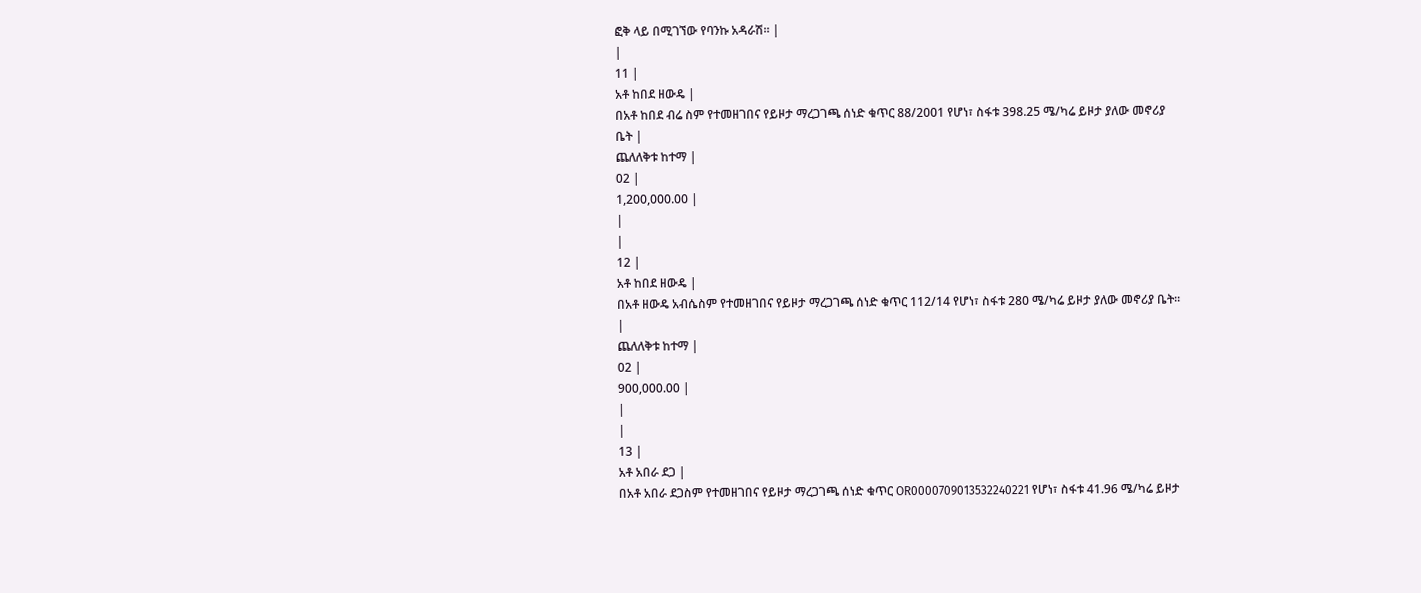ፎቅ ላይ በሚገኘው የባንኩ አዳራሽ። |
|
11 |
አቶ ከበደ ዘውዴ |
በአቶ ከበደ ብሬ ስም የተመዘገበና የይዞታ ማረጋገጫ ሰነድ ቁጥር 88/2001 የሆነ፣ ስፋቱ 398.25 ሜ/ካሬ ይዞታ ያለው መኖሪያ ቤት |
ጨለለቅቱ ከተማ |
02 |
1,200,000.00 |
|
|
12 |
አቶ ከበደ ዘውዴ |
በአቶ ዘውዴ አብሴስም የተመዘገበና የይዞታ ማረጋገጫ ሰነድ ቁጥር 112/14 የሆነ፣ ስፋቱ 280 ሜ/ካሬ ይዞታ ያለው መኖሪያ ቤት። |
ጨለለቅቱ ከተማ |
02 |
900,000.00 |
|
|
13 |
አቶ አበራ ደጋ |
በአቶ አበራ ደጋስም የተመዘገበና የይዞታ ማረጋገጫ ሰነድ ቁጥር OR0000709013532240221 የሆነ፣ ስፋቱ 41.96 ሜ/ካሬ ይዞታ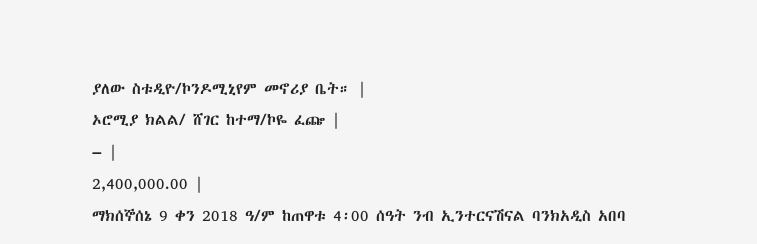ያለው ስቱዲዮ/ኮንዶሚኒየም መኖሪያ ቤት። |
ኦሮሚያ ክልል/ ሸገር ከተማ/ኮዬ ፈጬ |
– |
2,400,000.00 |
ማክሰኞሰኔ 9 ቀን 2018 ዓ/ም ከጠዋቱ 4፡00 ሰዓት ንብ ኢንተርናሽናል ባንክአዲስ አበባ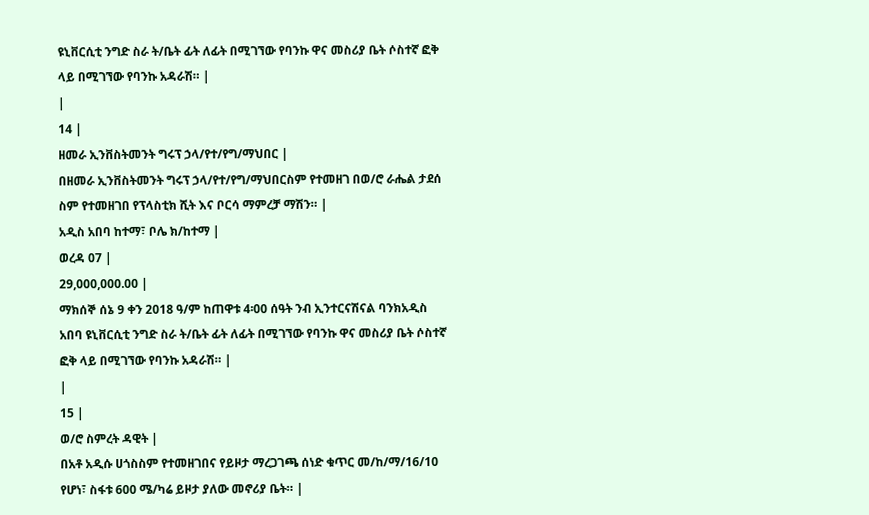ዩኒቨርሲቲ ንግድ ስራ ት/ቤት ፊት ለፊት በሚገኘው የባንኩ ዋና መስሪያ ቤት ሶስተኛ ፎቅ ላይ በሚገኘው የባንኩ አዳራሽ። |
|
14 |
ዘመራ ኢንቨስትመንት ግሩፕ ኃላ/የተ/የግ/ማህበር |
በዘመራ ኢንቨስትመንት ግሩፕ ኃላ/የተ/የግ/ማህበርስም የተመዘገ በወ/ሮ ራሔል ታደሰ ስም የተመዘገበ የፕላስቲክ ሺት እና ቦርሳ ማምረቻ ማሽን። |
አዲስ አበባ ከተማ፣ ቦሌ ክ/ከተማ |
ወረዳ 07 |
29,000,000.00 |
ማክሰኞ ሰኔ 9 ቀን 2018 ዓ/ም ከጠዋቱ 4፡00 ሰዓት ንብ ኢንተርናሽናል ባንክአዲስ አበባ ዩኒቨርሲቲ ንግድ ስራ ት/ቤት ፊት ለፊት በሚገኘው የባንኩ ዋና መስሪያ ቤት ሶስተኛ ፎቅ ላይ በሚገኘው የባንኩ አዳራሽ። |
|
15 |
ወ/ሮ ስምረት ዳዊት |
በአቶ አዲሱ ሀጎስስም የተመዘገበና የይዞታ ማረጋገጫ ሰነድ ቁጥር መ/ከ/ማ/16/10 የሆነ፣ ስፋቱ 600 ሜ/ካሬ ይዞታ ያለው መኖሪያ ቤት። |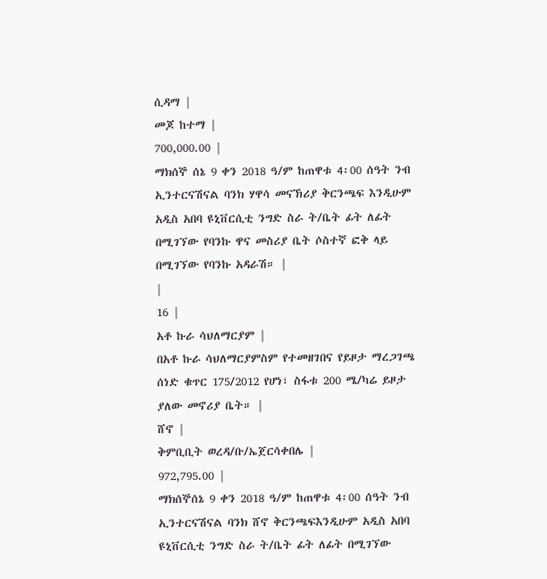ሲዳማ |
መጆ ከተማ |
700,000.00 |
ማክሰኞ ሰኔ 9 ቀን 2018 ዓ/ም ከጠዋቱ 4፡00 ሰዓት ንብ ኢንተርናሽናል ባንክ ሃዋሳ መናኽሪያ ቅርንጫፍ እንዲሁም አዲስ አበባ ዩኒቨርሲቲ ንግድ ስራ ት/ቤት ፊት ለፊት በሚገኘው የባንኩ ዋና መስሪያ ቤት ሶስተኛ ፎቅ ላይ በሚገኘው የባንኩ አዳራሽ። |
|
16 |
አቶ ኩራ ሳህለማርያም |
በአቶ ኩራ ሳህለማርያምስም የተመዘገበና የይዞታ ማረጋገጫ ሰነድ ቁጥር 175/2012 የሆነ፣ ስፋቱ 200 ሜ/ካሬ ይዞታ ያለው መኖሪያ ቤት። |
ሸኖ |
ቅምቢቢት ወረዳ/ቡ/ኤጀርሳቀበሌ |
972,795.00 |
ማክሰኞሰኔ 9 ቀን 2018 ዓ/ም ከጠዋቱ 4፡00 ሰዓት ንብ ኢንተርናሽናል ባንክ ሸኖ ቅርንጫፍእንዲሁም አዲስ አበባ ዩኒቨርሲቲ ንግድ ስራ ት/ቤት ፊት ለፊት በሚገኘው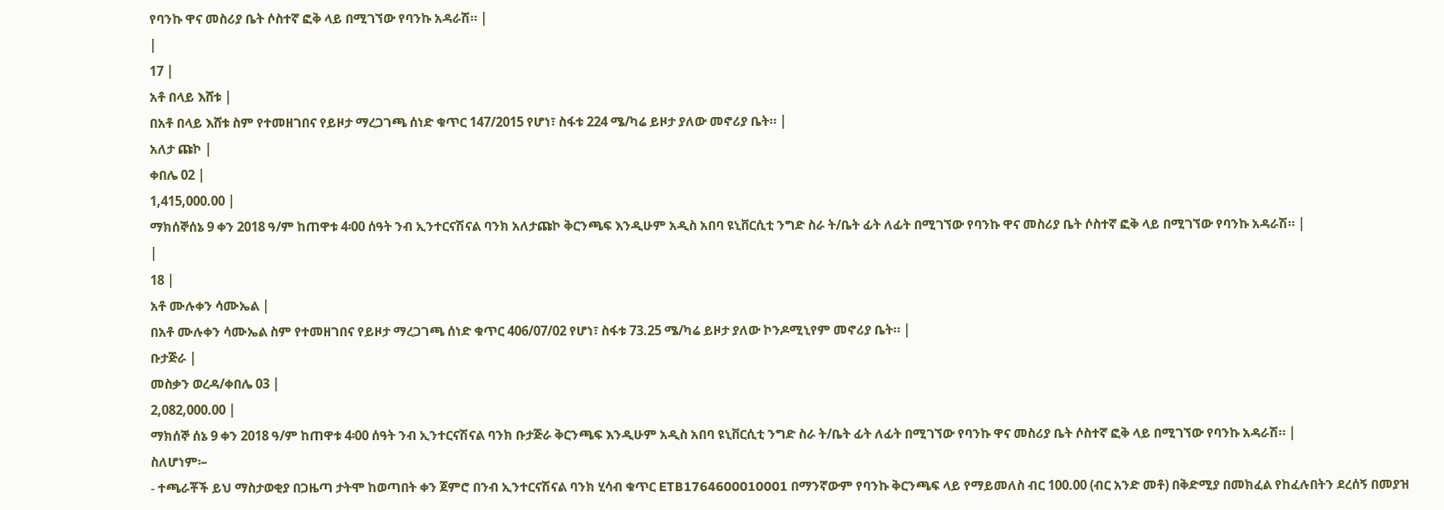የባንኩ ዋና መስሪያ ቤት ሶስተኛ ፎቅ ላይ በሚገኘው የባንኩ አዳራሽ። |
|
17 |
አቶ በላይ እሸቱ |
በአቶ በላይ እሸቱ ስም የተመዘገበና የይዞታ ማረጋገጫ ሰነድ ቁጥር 147/2015 የሆነ፣ ስፋቱ 224 ሜ/ካሬ ይዞታ ያለው መኖሪያ ቤት። |
አለታ ጩኮ |
ቀበሌ 02 |
1,415,000.00 |
ማክሰኞሰኔ 9 ቀን 2018 ዓ/ም ከጠዋቱ 4፡00 ሰዓት ንብ ኢንተርናሽናል ባንክ አለታጩኮ ቅርንጫፍ እንዲሁም አዲስ አበባ ዩኒቨርሲቲ ንግድ ስራ ት/ቤት ፊት ለፊት በሚገኘው የባንኩ ዋና መስሪያ ቤት ሶስተኛ ፎቅ ላይ በሚገኘው የባንኩ አዳራሽ። |
|
18 |
አቶ ሙሉቀን ሳሙኤል |
በአቶ ሙሉቀን ሳሙኤል ስም የተመዘገበና የይዞታ ማረጋገጫ ሰነድ ቁጥር 406/07/02 የሆነ፣ ስፋቱ 73.25 ሜ/ካሬ ይዞታ ያለው ኮንዶሚኒየም መኖሪያ ቤት። |
ቡታጅራ |
መስቃን ወረዳ/ቀበሌ 03 |
2,082,000.00 |
ማክሰኞ ሰኔ 9 ቀን 2018 ዓ/ም ከጠዋቱ 4፡00 ሰዓት ንብ ኢንተርናሽናል ባንክ ቡታጅራ ቅርንጫፍ እንዲሁም አዲስ አበባ ዩኒቨርሲቲ ንግድ ስራ ት/ቤት ፊት ለፊት በሚገኘው የባንኩ ዋና መስሪያ ቤት ሶስተኛ ፎቅ ላይ በሚገኘው የባንኩ አዳራሽ። |
ስለሆነም፡–
- ተጫራቾች ይህ ማስታወቂያ በጋዜጣ ታትሞ ከወጣበት ቀን ጀምሮ በንብ ኢንተርናሽናል ባንክ ሂሳብ ቁጥር ETB1764600010001 በማንኛውም የባንኩ ቅርንጫፍ ላይ የማይመለስ ብር 100.00 (ብር አንድ መቶ) በቅድሚያ በመክፈል የከፈሉበትን ደረሰኝ በመያዝ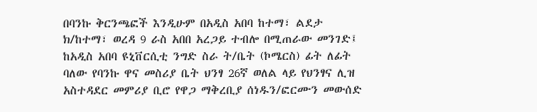በባንኩ ቅርንጫፎች እንዲሁም በአዲስ አበባ ከተማ፣ ልደታ ክ/ከተማ፣ ወረዳ 9 ራስ አበበ አረጋይ ተብሎ በሚጠራው መንገድ፤ ከአዲስ አበባ ዩኒቨርሲቲ ንግድ ስራ ት/ቤት (ኮሜርስ) ፊት ለፊት ባለው የባንኩ ዋና መስሪያ ቤት ህንፃ 26ኛ ወለል ላይ የህንፃና ሊዝ አስተዳደር መምሪያ ቢሮ የዋጋ ማቅረቢያ ሰነዱን/ፎርሙን መውሰድ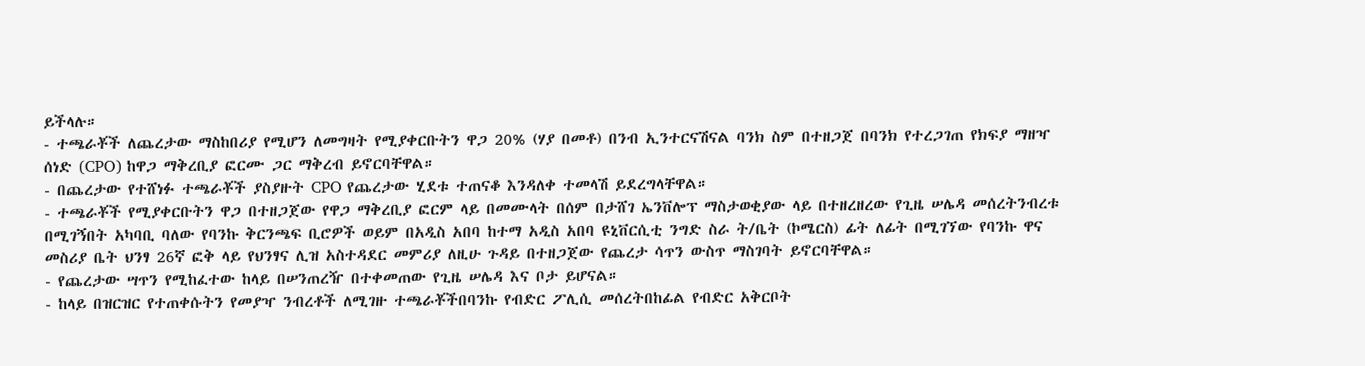ይችላሉ።
- ተጫራቾች ለጨረታው ማስከበሪያ የሚሆን ለመግዛት የሚያቀርቡትን ዋጋ 20% (ሃያ በመቶ) በንብ ኢንተርናሽናል ባንክ ስም በተዘጋጀ በባንክ የተረጋገጠ የክፍያ ማዘዣ ሰነድ (CPO) ከዋጋ ማቅረቢያ ፎርሙ ጋር ማቅረብ ይኖርባቸዋል።
- በጨረታው የተሸነፉ ተጫራቾች ያስያዙት CPO የጨረታው ሂደቱ ተጠናቆ እንዳለቀ ተመላሽ ይደረግላቸዋል።
- ተጫራቾች የሚያቀርቡትን ዋጋ በተዘጋጀው የዋጋ ማቅረቢያ ፎርም ላይ በመሙላት በሰም በታሸገ ኤንቨሎፕ ማስታወቂያው ላይ በተዘረዘረው የጊዜ ሠሌዳ መሰረትንብረቱ በሚገኝበት አካባቢ ባለው የባንኩ ቅርንጫፍ ቢሮዎች ወይም በአዲስ አበባ ከተማ አዲስ አበባ ዩኒቨርሲቲ ንግድ ስራ ት/ቤት (ኮሜርስ) ፊት ለፊት በሚገኘው የባንኩ ዋና መስሪያ ቤት ህንፃ 26ኛ ፎቅ ላይ የህንፃና ሊዝ አስተዳደር መምሪያ ለዚሁ ጉዳይ በተዘጋጀው የጨረታ ሳጥን ውስጥ ማስገባት ይኖርባቸዋል።
- የጨረታው ሣጥን የሚከፈተው ከላይ በሠንጠረዥ በተቀመጠው የጊዜ ሠሌዳ እና ቦታ ይሆናል።
- ከላይ በዝርዝር የተጠቀሱትን የመያዣ ንብረቶች ለሚገዙ ተጫራቾችበባንኩ የብድር ፖሊሲ መሰረትበከፊል የብድር አቅርቦት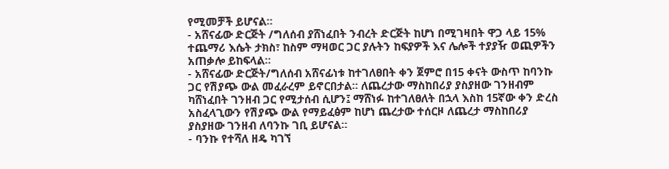የሚመቻች ይሆናል።
- አሸናፊው ድርጅት /ግለሰብ ያሸነፈበት ንብረት ድርጅት ከሆነ በሚገዛበት ዋጋ ላይ 15% ተጨማሪ እሴት ታክስ፣ ከስም ማዛወር ጋር ያሉትን ከፍያዎች እና ሌሎች ተያያዥ ወጪዎችን አጠቃሎ ይከፍላል።
- አሸናፊው ድርጅት/ግለሰብ አሸናፊነቱ ከተገለፀበት ቀን ጀምሮ በ15 ቀናት ውስጥ ከባንኩ ጋር የሽያጭ ውል መፈራረም ይኖርበታል። ለጨረታው ማስከበሪያ ያስያዘው ገንዘብም ካሸነፈበት ገንዘብ ጋር የሚታሰብ ሲሆን፤ ማሸነፉ ከተገለፀለት በኋላ እስከ 15ኛው ቀን ድረስ አስፈላጊውን የሽያጭ ውል የማይፈፅም ከሆነ ጨረታው ተሰርዞ ለጨረታ ማስከበሪያ ያስያዘው ገንዘብ ለባንኩ ገቢ ይሆናል።
- ባንኩ የተሻለ ዘዴ ካገኘ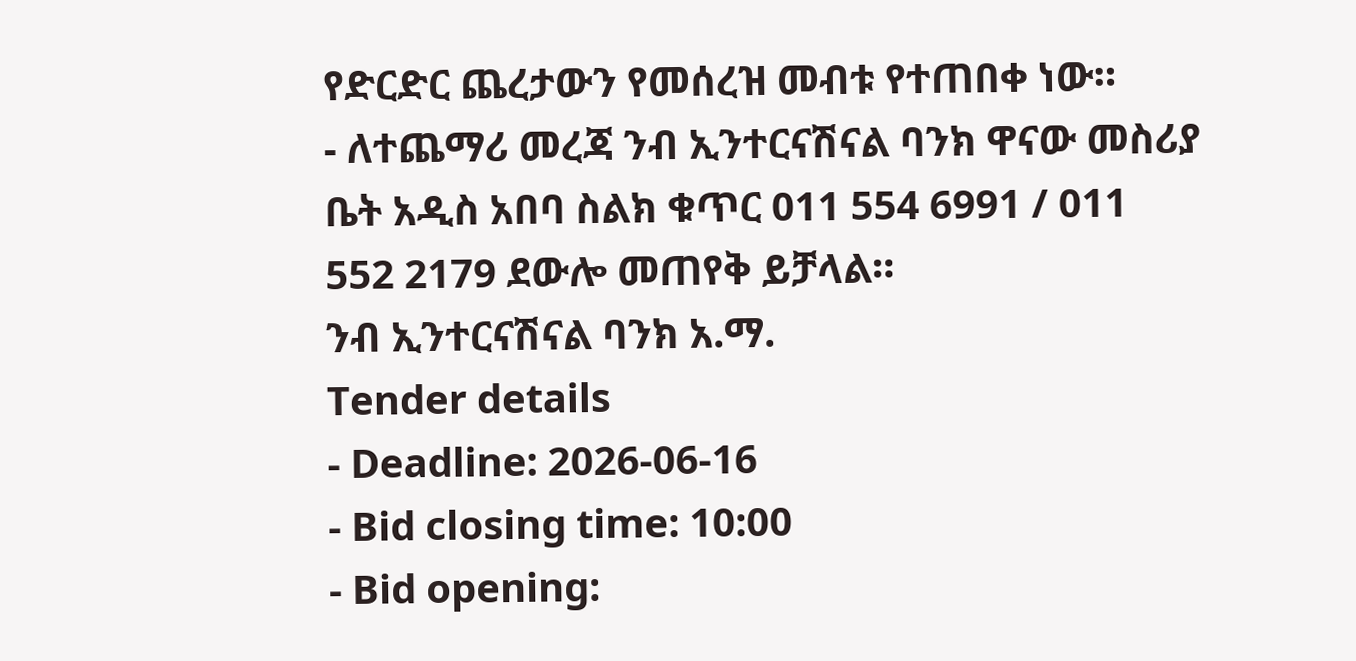የድርድር ጨረታውን የመሰረዝ መብቱ የተጠበቀ ነው።
- ለተጨማሪ መረጃ ንብ ኢንተርናሽናል ባንክ ዋናው መስሪያ ቤት አዲስ አበባ ስልክ ቁጥር 011 554 6991 / 011 552 2179 ደውሎ መጠየቅ ይቻላል።
ንብ ኢንተርናሽናል ባንክ አ.ማ.
Tender details
- Deadline: 2026-06-16
- Bid closing time: 10:00
- Bid opening: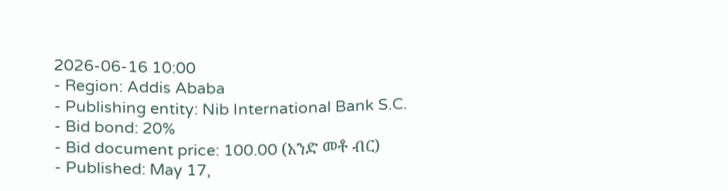2026-06-16 10:00
- Region: Addis Ababa
- Publishing entity: Nib International Bank S.C.
- Bid bond: 20%
- Bid document price: 100.00 (አንድ መቶ ብር)
- Published: May 17,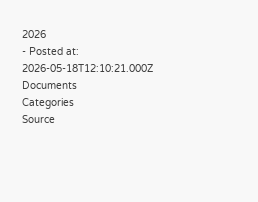2026
- Posted at: 2026-05-18T12:10:21.000Z
Documents
Categories
Source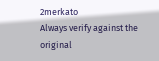2merkato
Always verify against the original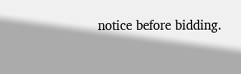notice before bidding.